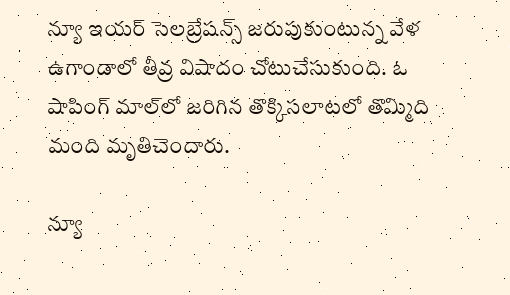న్యూ ఇయర్ సెలబ్రేషన్స్ జరుపుకుంటున్న వేళ ఉగాండాలో తీవ్ర విషాదం చోటుచేసుకుంది. ఓ షాపింగ్ మాల్‌లో జరిగిన తొక్కిసలాటలో తొమ్మిది మంది మృతిచెందారు.

న్యూ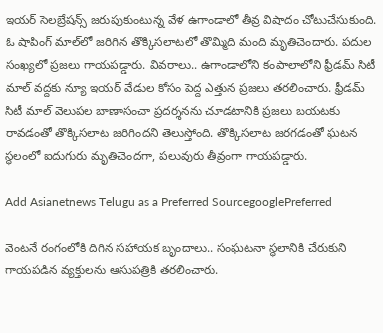ఇయర్ సెలబ్రేషన్స్ జరుపుకుంటున్న వేళ ఉగాండాలో తీవ్ర విషాదం చోటుచేసుకుంది. ఓ షాపింగ్ మాల్‌లో జరిగిన తొక్కిసలాటలో తొమ్మిది మంది మృతిచెందారు. పదుల సంఖ్యలో ప్రజలు గాయపడ్డారు. వివరాలు.. ఉగాండాలోని కంపాలాలోని ఫ్రీడమ్ సిటీ మాల్‌ వద్దకు న్యూ ఇయర్ వేడుల కోసం పెద్ద ఎత్తున ప్రజలు తరలించారు. ఫ్రీడమ్ సిటీ మాల్‌ వెలుపల బాణాసంచా ప్రదర్శనను చూడటానికి ప్రజలు బయటకు రావడంతో తొక్కిసలాట జరిగిందని తెలుస్తోంది. తొక్కిసలాట జరగడంతో ఘటన స్థలంలో ఐదుగురు మృతిచెందగా, పలువురు తీవ్రంగా గాయపడ్డారు.

Add Asianetnews Telugu as a Preferred SourcegooglePreferred

వెంటనే రంగంలోకి దిగిన సహాయక బృందాలు.. సంఘటనా స్థలానికి చేరుకుని గాయపడిన వ్యక్తులను ఆసుపత్రికి తరలించారు.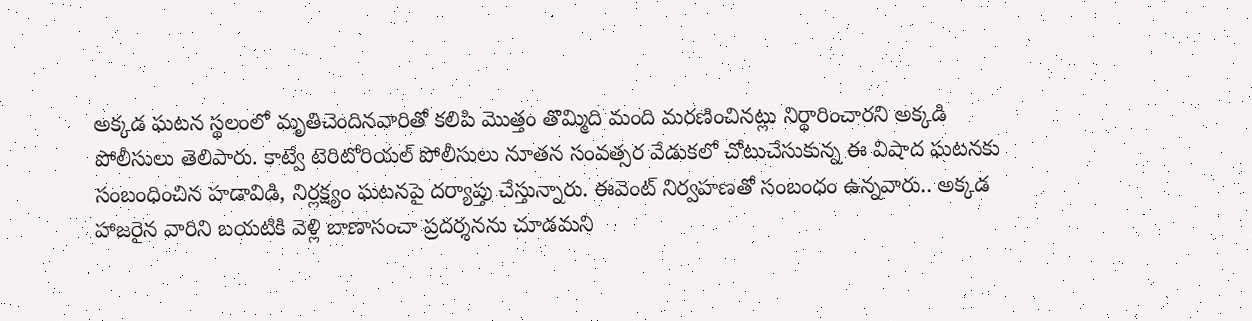అక్కడ ఘటన స్థలంలో మృతిచెందినవారితో కలిపి మొత్తం తొమ్మిది మంది మరణించినట్లు నిర్ధారించారని అక్కడి పోలీసులు తెలిపారు. కాట్వే టెరిటోరియల్ పోలీసులు నూతన సంవత్సర వేడుకలో చోటుచేసుకున్న ఈ విషాద ఘటనకు సంబంధించిన హడావిడి, నిర్లక్ష్యం ఘటనపై దర్యాప్తు చేస్తున్నారు. ఈవెంట్ నిర్వహణతో సంబంధం ఉన్నవారు.. అక్కడ హాజరైన వారిని బయటికి వెళ్లి బాణాసంచా ప్రదర్శనను చూడమని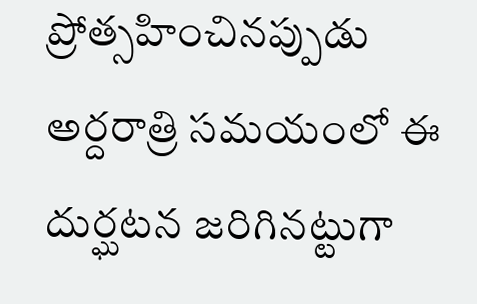ప్రోత్సహించినప్పుడు అర్దరాత్రి సమయంలో ఈ దుర్ఘటన జరిగినట్టుగా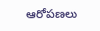ఆరోపణలు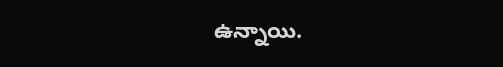ఉన్నాయి.